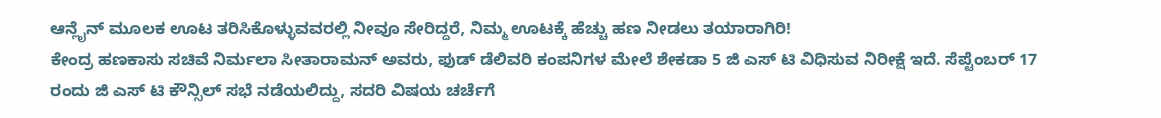ಆನ್ಲೈನ್ ಮೂಲಕ ಊಟ ತರಿಸಿಕೊಳ್ಳುವವರಲ್ಲಿ ನೀವೂ ಸೇರಿದ್ದರೆ, ನಿಮ್ಮ ಊಟಕ್ಕೆ ಹೆಚ್ಚು ಹಣ ನೀಡಲು ತಯಾರಾಗಿರಿ!
ಕೇಂದ್ರ ಹಣಕಾಸು ಸಚಿವೆ ನಿರ್ಮಲಾ ಸೀತಾರಾಮನ್ ಅವರು, ಫುಡ್ ಡೆಲಿವರಿ ಕಂಪನಿಗಳ ಮೇಲೆ ಶೇಕಡಾ 5 ಜಿ ಎಸ್ ಟಿ ವಿಧಿಸುವ ನಿರೀಕ್ಷೆ ಇದೆ. ಸೆಪ್ಟೆಂಬರ್ 17 ರಂದು ಜಿ ಎಸ್ ಟಿ ಕೌನ್ಸಿಲ್ ಸಭೆ ನಡೆಯಲಿದ್ದು, ಸದರಿ ವಿಷಯ ಚರ್ಚೆಗೆ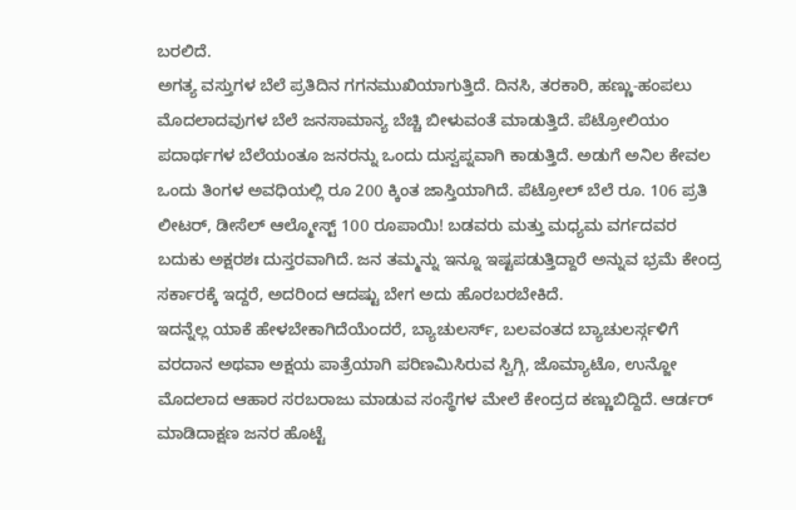ಬರಲಿದೆ.
ಅಗತ್ಯ ವಸ್ತುಗಳ ಬೆಲೆ ಪ್ರತಿದಿನ ಗಗನಮುಖಿಯಾಗುತ್ತಿದೆ. ದಿನಸಿ, ತರಕಾರಿ, ಹಣ್ಣು-ಹಂಪಲು ಮೊದಲಾದವುಗಳ ಬೆಲೆ ಜನಸಾಮಾನ್ಯ ಬೆಚ್ಚಿ ಬೀಳುವಂತೆ ಮಾಡುತ್ತಿದೆ. ಪೆಟ್ರೋಲಿಯಂ ಪದಾರ್ಥಗಳ ಬೆಲೆಯಂತೂ ಜನರನ್ನು ಒಂದು ದುಸ್ವಪ್ನವಾಗಿ ಕಾಡುತ್ತಿದೆ. ಅಡುಗೆ ಅನಿಲ ಕೇವಲ ಒಂದು ತಿಂಗಳ ಅವಧಿಯಲ್ಲಿ ರೂ 200 ಕ್ಕಿಂತ ಜಾಸ್ತಿಯಾಗಿದೆ. ಪೆಟ್ರೋಲ್ ಬೆಲೆ ರೂ. 106 ಪ್ರತಿ ಲೀಟರ್, ಡೀಸೆಲ್ ಆಲ್ಮೋಸ್ಟ್ 100 ರೂಪಾಯಿ! ಬಡವರು ಮತ್ತು ಮಧ್ಯಮ ವರ್ಗದವರ ಬದುಕು ಅಕ್ಷರಶಃ ದುಸ್ತರವಾಗಿದೆ. ಜನ ತಮ್ಮನ್ನು ಇನ್ನೂ ಇಷ್ಟಪಡುತ್ತಿದ್ದಾರೆ ಅನ್ನುವ ಭ್ರಮೆ ಕೇಂದ್ರ ಸರ್ಕಾರಕ್ಕೆ ಇದ್ದರೆ, ಅದರಿಂದ ಆದಷ್ಟು ಬೇಗ ಅದು ಹೊರಬರಬೇಕಿದೆ.
ಇದನ್ನೆಲ್ಲ ಯಾಕೆ ಹೇಳಬೇಕಾಗಿದೆಯೆಂದರೆ, ಬ್ಯಾಚುಲರ್ಸ್, ಬಲವಂತದ ಬ್ಯಾಚುಲರ್ಸ್ಗಳಿಗೆ ವರದಾನ ಅಥವಾ ಅಕ್ಷಯ ಪಾತ್ರೆಯಾಗಿ ಪರಿಣಮಿಸಿರುವ ಸ್ವಿಗ್ಗಿ, ಜೊಮ್ಯಾಟೊ, ಉನ್ಜೋ ಮೊದಲಾದ ಆಹಾರ ಸರಬರಾಜು ಮಾಡುವ ಸಂಸ್ಥೆಗಳ ಮೇಲೆ ಕೇಂದ್ರದ ಕಣ್ಣುಬಿದ್ದಿದೆ. ಆರ್ಡರ್ ಮಾಡಿದಾಕ್ಷಣ ಜನರ ಹೊಟ್ಟೆ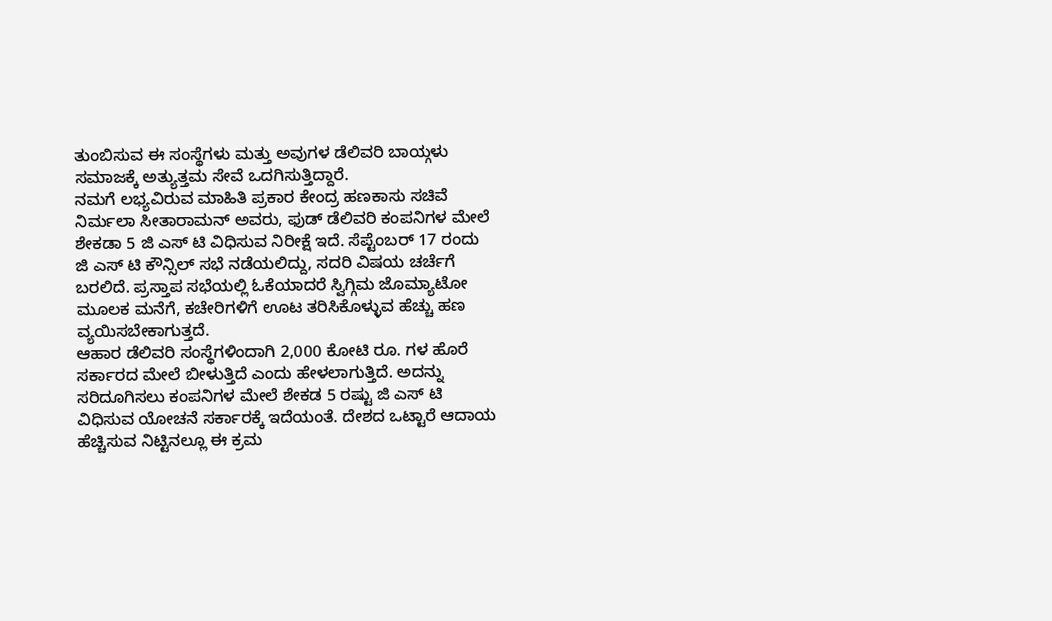ತುಂಬಿಸುವ ಈ ಸಂಸ್ಥೆಗಳು ಮತ್ತು ಅವುಗಳ ಡೆಲಿವರಿ ಬಾಯ್ಗಳು ಸಮಾಜಕ್ಕೆ ಅತ್ಯುತ್ತಮ ಸೇವೆ ಒದಗಿಸುತ್ತಿದ್ದಾರೆ.
ನಮಗೆ ಲಭ್ಯವಿರುವ ಮಾಹಿತಿ ಪ್ರಕಾರ ಕೇಂದ್ರ ಹಣಕಾಸು ಸಚಿವೆ ನಿರ್ಮಲಾ ಸೀತಾರಾಮನ್ ಅವರು, ಫುಡ್ ಡೆಲಿವರಿ ಕಂಪನಿಗಳ ಮೇಲೆ ಶೇಕಡಾ 5 ಜಿ ಎಸ್ ಟಿ ವಿಧಿಸುವ ನಿರೀಕ್ಷೆ ಇದೆ. ಸೆಪ್ಟೆಂಬರ್ 17 ರಂದು ಜಿ ಎಸ್ ಟಿ ಕೌನ್ಸಿಲ್ ಸಭೆ ನಡೆಯಲಿದ್ದು, ಸದರಿ ವಿಷಯ ಚರ್ಚೆಗೆ ಬರಲಿದೆ. ಪ್ರಸ್ತಾಪ ಸಭೆಯಲ್ಲಿ ಓಕೆಯಾದರೆ ಸ್ವಿಗ್ಗಿಮ ಜೊಮ್ಯಾಟೋ ಮೂಲಕ ಮನೆಗೆ, ಕಚೇರಿಗಳಿಗೆ ಊಟ ತರಿಸಿಕೊಳ್ಳುವ ಹೆಚ್ಚು ಹಣ ವ್ಯಯಿಸಬೇಕಾಗುತ್ತದೆ.
ಆಹಾರ ಡೆಲಿವರಿ ಸಂಸ್ಥೆಗಳಿಂದಾಗಿ 2,000 ಕೋಟಿ ರೂ. ಗಳ ಹೊರೆ ಸರ್ಕಾರದ ಮೇಲೆ ಬೀಳುತ್ತಿದೆ ಎಂದು ಹೇಳಲಾಗುತ್ತಿದೆ. ಅದನ್ನು ಸರಿದೂಗಿಸಲು ಕಂಪನಿಗಳ ಮೇಲೆ ಶೇಕಡ 5 ರಷ್ಟು ಜಿ ಎಸ್ ಟಿ ವಿಧಿಸುವ ಯೋಚನೆ ಸರ್ಕಾರಕ್ಕೆ ಇದೆಯಂತೆ. ದೇಶದ ಒಟ್ಟಾರೆ ಆದಾಯ ಹೆಚ್ಚಿಸುವ ನಿಟ್ಟಿನಲ್ಲೂ ಈ ಕ್ರಮ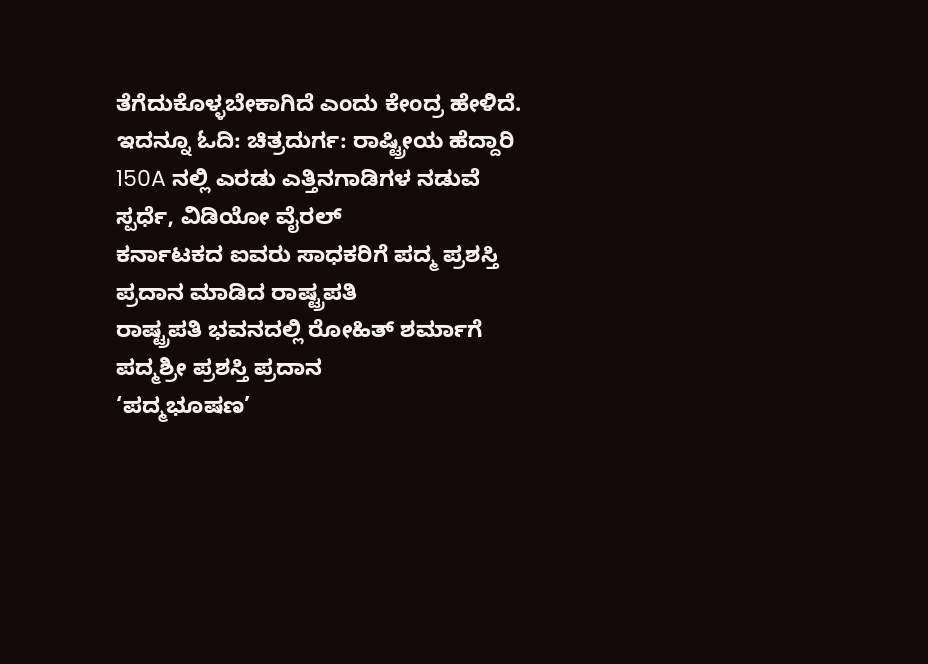ತೆಗೆದುಕೊಳ್ಳಬೇಕಾಗಿದೆ ಎಂದು ಕೇಂದ್ರ ಹೇಳಿದೆ.
ಇದನ್ನೂ ಓದಿ: ಚಿತ್ರದುರ್ಗ: ರಾಷ್ಟ್ರೀಯ ಹೆದ್ದಾರಿ 150A ನಲ್ಲಿ ಎರಡು ಎತ್ತಿನಗಾಡಿಗಳ ನಡುವೆ ಸ್ಪರ್ಧೆ, ವಿಡಿಯೋ ವೈರಲ್
ಕರ್ನಾಟಕದ ಐವರು ಸಾಧಕರಿಗೆ ಪದ್ಮ ಪ್ರಶಸ್ತಿ ಪ್ರದಾನ ಮಾಡಿದ ರಾಷ್ಟ್ರಪತಿ
ರಾಷ್ಟ್ರಪತಿ ಭವನದಲ್ಲಿ ರೋಹಿತ್ ಶರ್ಮಾಗೆ ಪದ್ಮಶ್ರೀ ಪ್ರಶಸ್ತಿ ಪ್ರದಾನ
‘ಪದ್ಮಭೂಷಣ’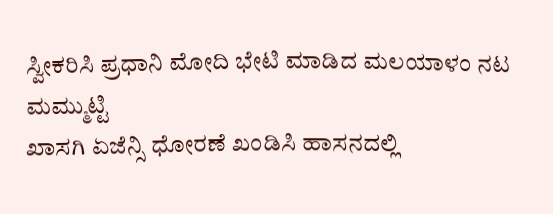ಸ್ವೀಕರಿಸಿ ಪ್ರಧಾನಿ ಮೋದಿ ಭೇಟಿ ಮಾಡಿದ ಮಲಯಾಳಂ ನಟ ಮಮ್ಮುಟ್ಟಿ
ಖಾಸಗಿ ಏಜೆನ್ಸಿ ಧೋರಣೆ ಖಂಡಿಸಿ ಹಾಸನದಲ್ಲಿ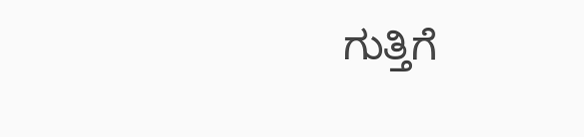ಗುತ್ತಿಗೆ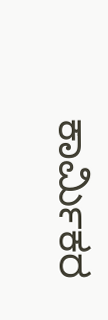ಕಾರ್ಮಿಕರ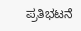ಪ್ರತಿಭಟನೆ